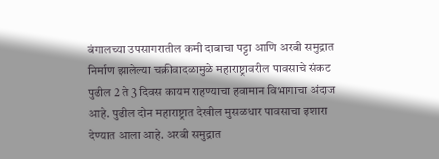बंगालच्या उपसागरातील कमी दाबाचा पट्टा आणि अरबी समुद्रात निर्माण झालेल्या चक्रीवादळामुळे महाराष्ट्रावरील पावसाचे संकट पुढील 2 ते 3 दिवस कायम राहण्याचा हवामान विभागाचा अंदाज आहे. पुढील दोन महाराष्ट्रात देखील मुसळधार पावसाचा इशारा देण्यात आला आहे. अरबी समुद्रात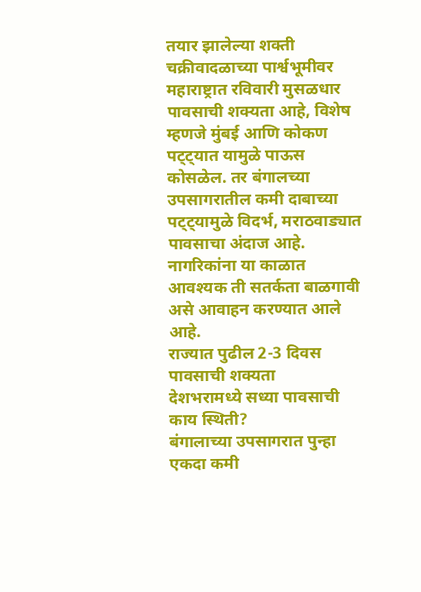तयार झालेल्या शक्ती चक्रीवादळाच्या पार्श्वभूमीवर महाराष्ट्रात रविवारी मुसळधार पावसाची शक्यता आहे, विशेष म्हणजे मुंबई आणि कोकण पट्ट्यात यामुळे पाऊस कोसळेल. तर बंगालच्या उपसागरातील कमी दाबाच्या पट्ट्यामुळे विदर्भ, मराठवाड्यात पावसाचा अंदाज आहे. नागरिकांना या काळात आवश्यक ती सतर्कता बाळगावी असे आवाहन करण्यात आले आहे.
राज्यात पुढील 2-3 दिवस पावसाची शक्यता
देशभरामध्ये सध्या पावसाची काय स्थिती?
बंगालाच्या उपसागरात पुन्हा एकदा कमी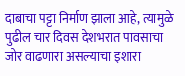दाबाचा पट्टा निर्माण झाला आहे, त्यामुळे पुढील चार दिवस देशभरात पावसाचा जोर वाढणारा असल्याचा इशारा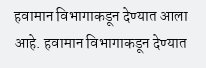हवामान विभागाकडून देण्यात आला आहे. हवामान विभागाकडून देण्यात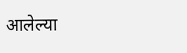आलेल्या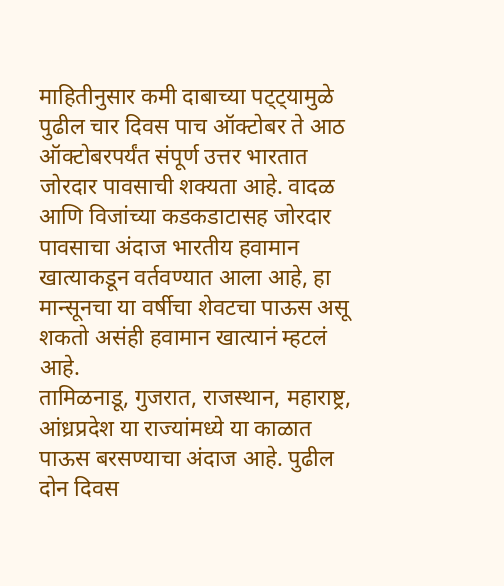माहितीनुसार कमी दाबाच्या पट्ट्यामुळे पुढील चार दिवस पाच ऑक्टोबर ते आठ ऑक्टोबरपर्यंत संपूर्ण उत्तर भारतात जोरदार पावसाची शक्यता आहे. वादळ आणि विजांच्या कडकडाटासह जोरदार पावसाचा अंदाज भारतीय हवामान खात्याकडून वर्तवण्यात आला आहे, हा मान्सूनचा या वर्षीचा शेवटचा पाऊस असू शकतो असंही हवामान खात्यानं म्हटलं आहे.
तामिळनाडू, गुजरात, राजस्थान, महाराष्ट्र, आंध्रप्रदेश या राज्यांमध्ये या काळात पाऊस बरसण्याचा अंदाज आहे. पुढील दोन दिवस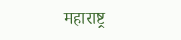महाराष्ट्र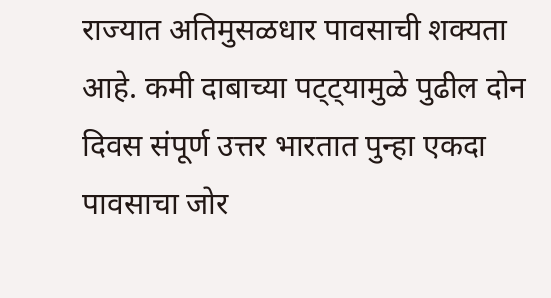राज्यात अतिमुसळधार पावसाची शक्यता आहे. कमी दाबाच्या पट्ट्यामुळे पुढील दोन दिवस संपूर्ण उत्तर भारतात पुन्हा एकदा पावसाचा जोर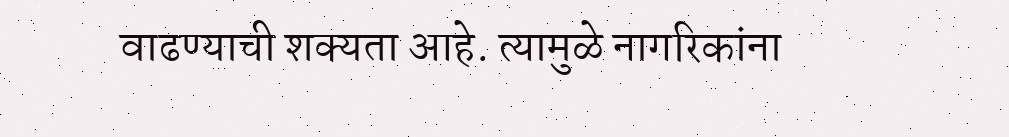वाढण्याची शक्यता आहे. त्यामुळे नागरिकांना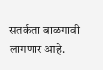सतर्कता बाळगावी लागणार आहे.